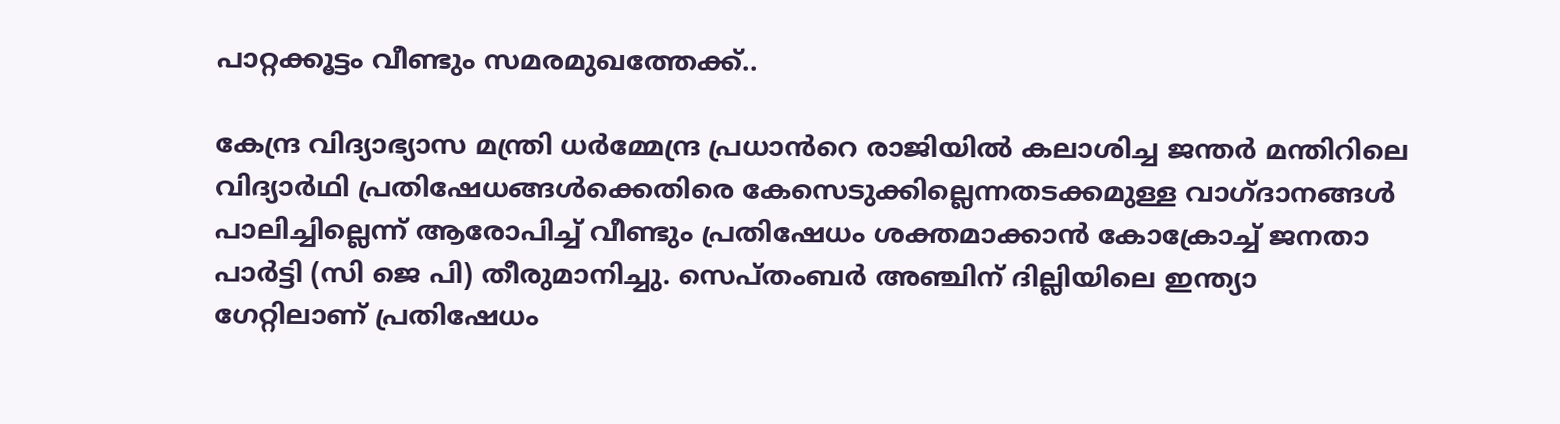പാറ്റക്കൂട്ടം വീണ്ടും സമരമുഖത്തേക്ക്..

കേന്ദ്ര വിദ്യാഭ്യാസ മന്ത്രി ധർമ്മേന്ദ്ര പ്രധാൻറെ രാജിയിൽ കലാശിച്ച ജന്തർ മന്തിറിലെ വിദ്യാർഥി പ്രതിഷേധങ്ങൾക്കെതിരെ കേസെടുക്കില്ലെന്നതടക്കമുള്ള വാഗ്ദാനങ്ങൾ പാലിച്ചില്ലെന്ന് ആരോപിച്ച് വീണ്ടും പ്രതിഷേധം ശക്തമാക്കാൻ കോക്രോച്ച് ജനതാ പാർട്ടി (സി ജെ പി) തീരുമാനിച്ചു. സെപ്തംബർ അഞ്ചിന് ദില്ലിയിലെ ഇന്ത്യാ ഗേറ്റിലാണ് പ്രതിഷേധം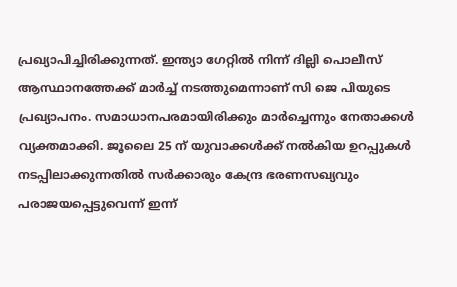പ്രഖ്യാപിച്ചിരിക്കുന്നത്. ഇന്ത്യാ ഗേറ്റിൽ നിന്ന് ദില്ലി പൊലീസ് ആസ്ഥാനത്തേക്ക് മാർച്ച് നടത്തുമെന്നാണ് സി ജെ പിയുടെ പ്രഖ്യാപനം. സമാധാനപരമായിരിക്കും മാർച്ചെന്നും നേതാക്കൾ വ്യക്തമാക്കി. ജൂലൈ 25 ന് യുവാക്കൾക്ക് നൽകിയ ഉറപ്പുകൾ നടപ്പിലാക്കുന്നതിൽ സർക്കാരും കേന്ദ്ര ഭരണസഖ്യവും പരാജയപ്പെട്ടുവെന്ന് ഇന്ന്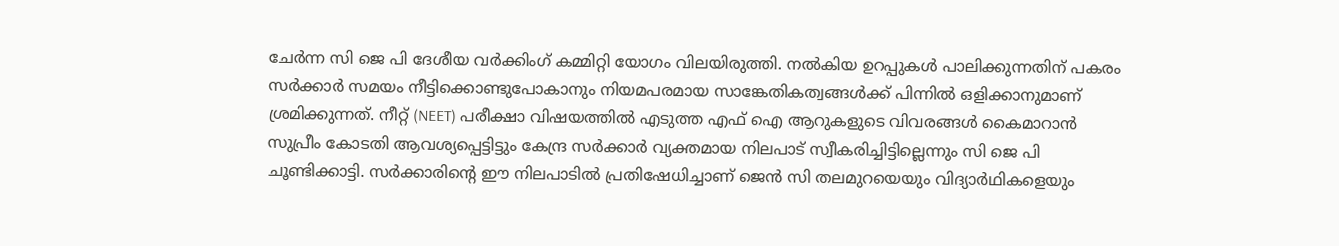ചേർന്ന സി ജെ പി ദേശീയ വർക്കിംഗ് കമ്മിറ്റി യോഗം വിലയിരുത്തി. നൽകിയ ഉറപ്പുകൾ പാലിക്കുന്നതിന് പകരം സർക്കാർ സമയം നീട്ടിക്കൊണ്ടുപോകാനും നിയമപരമായ സാങ്കേതികത്വങ്ങൾക്ക് പിന്നിൽ ഒളിക്കാനുമാണ് ശ്രമിക്കുന്നത്. നീറ്റ് (NEET) പരീക്ഷാ വിഷയത്തിൽ എടുത്ത എഫ് ഐ ആറുകളുടെ വിവരങ്ങൾ കൈമാറാൻ സുപ്രീം കോടതി ആവശ്യപ്പെട്ടിട്ടും കേന്ദ്ര സർക്കാർ വ്യക്തമായ നിലപാട് സ്വീകരിച്ചിട്ടില്ലെന്നും സി ജെ പി ചൂണ്ടിക്കാട്ടി. സർക്കാരിന്റെ ഈ നിലപാടിൽ പ്രതിഷേധിച്ചാണ് ജെൻ സി തലമുറയെയും വിദ്യാർഥികളെയും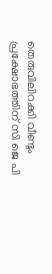തെരുവിലിറക്കി വീണ്ടും പ്രക്ഷോഭത്തിന് സി ജെ പി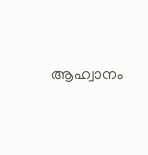ആഹ്വാനം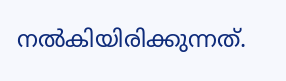നൽകിയിരിക്കുന്നത്.